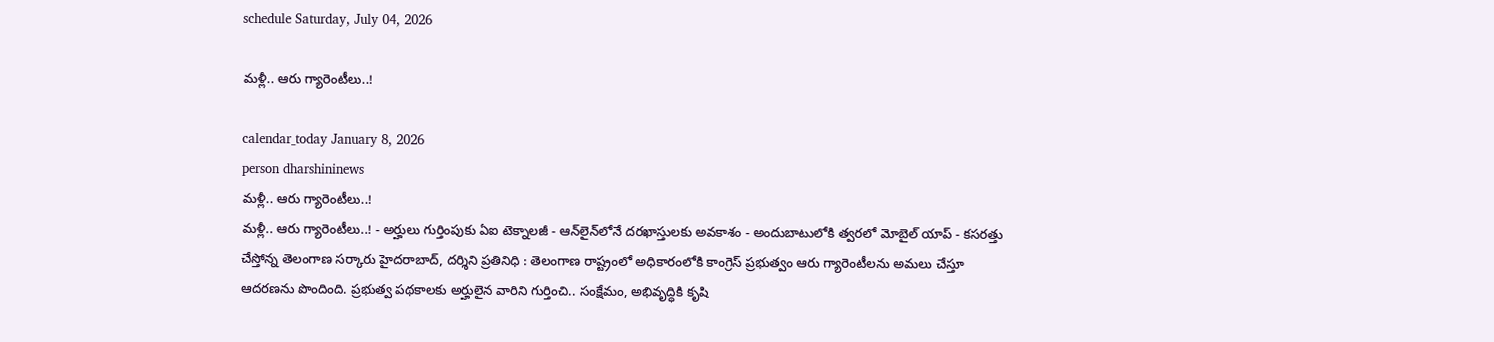schedule Saturday, July 04, 2026

మళ్లీ.. ఆరు గ్యారెంటీలు..!

calendar_today January 8, 2026
person dharshininews
మళ్లీ.. ఆరు గ్యారెంటీలు..!
మళ్లీ.. ఆరు గ్యారెంటీలు..! - అర్హులు గుర్తింపుకు ఏఐ టెక్నాలజీ - ఆన్‌లైన్‌లోనే దరఖాస్తులకు అవకాశం - అందుబాటులోకి త్వరలో మోబైల్ యాప్‌ - కసరత్తు చేస్తోన్న తెలంగాణ సర్కారు హైదరాబాద్, దర్శిని ప్రతినిధి : తెలంగాణ రాష్ట్రంలో అధికారంలోకి కాంగ్రెస్ ప్రభుత్వం ఆరు గ్యారెంటీలను అమలు చేస్తూ ఆదరణను పొందింది. ప్రభుత్వ పథకాలకు అర్హులైన వారిని గుర్తించి.. సంక్షేమం, అభివృద్ధికి కృషి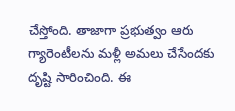చేస్తోంది. తాజాగా ప్రభుత్వం ఆరు గ్యారెంటీలను మళ్లీ అమలు చేసేందకు దృష్టి సారించింది. ఈ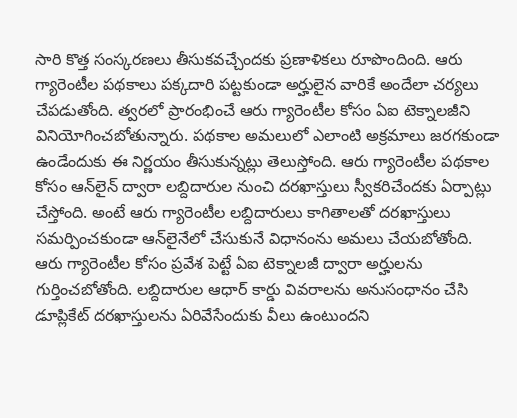సారి కొత్త సంస్కరణలు తీసుకవచ్చేందకు ప్రణాళికలు రూపొందింది. ఆరు గ్యారెంటీల పథకాలు పక్కదారి పట్టకుండా అర్హులైన వారికే అందేలా చర్యలు చేపడుతోంది. త్వరలో ప్రారంభించే ఆరు గ్యారెంటీల కోసం ఏఐ టెక్నాలజీని వినియోగించబోతున్నారు. పథకాల అమలులో ఎలాంటి అక్రమాలు జరగకుండా ఉండేందుకు ఈ నిర్ణయం తీసుకున్నట్లు తెలుస్తోంది. ఆరు గ్యారెంటీల పథకాల కోసం ఆన్‌లైన్‌ ద్వారా లబ్దిదారుల నుంచి దరఖాస్తులు స్వీకరిచేందకు ఏర్పాట్లు చేస్తోంది. అంటే ఆరు గ్యారెంటీల లబ్దిదారులు కాగితాలతో దరఖాస్తులు సమర్పించకుండా ఆన్‌లైనేలో చేసుకునే విధానంను అమలు చేయబోతోంది. ఆరు గ్యారెంటీల కోసం ప్రవేశ పెట్టే ఏఐ టెక్నాలజీ ద్వారా అర్హులను గుర్తించబోతోంది. లబ్దిదారుల ఆధార్ కార్డు వివరాలను అనుసంధానం చేసి డూప్లికేట్ దరఖాస్తులను ఏరివేసేందుకు వీలు ఉంటుందని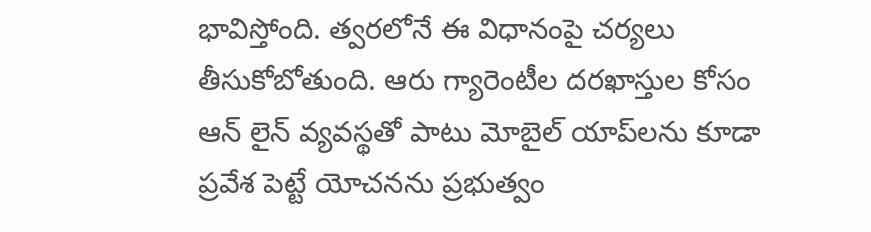భావిస్తోంది. త్వరలోనే ఈ విధానంపై చర్యలు తీసుకోబోతుంది. ఆరు గ్యారెంటీల దరఖాస్తుల కోసం ఆన్ లైన్ వ్యవస్థతో పాటు మోబైల్‌ యాప్‌లను కూడా ప్రవేశ పెట్టే యోచనను ప్రభుత్వం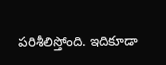పరిశీలిస్తోంది. ఇదికూడా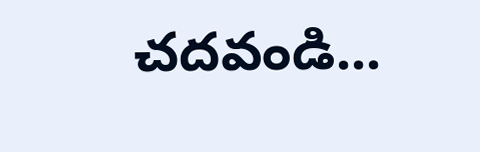చదవండి...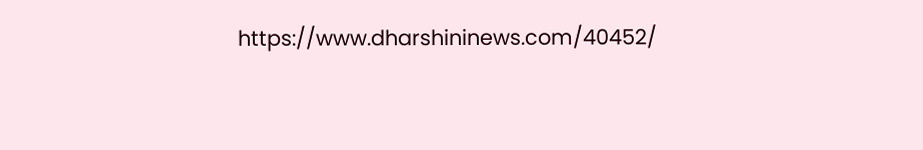https://www.dharshininews.com/40452/